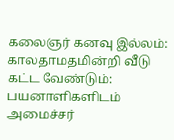கலைஞர் கனவு இல்லம்: காலதாமதமின்றி வீடு கட்ட வேண்டும்: பயனாளிகளிடம் அமைச்சர்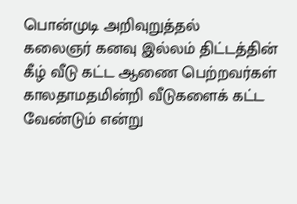பொன்முடி அறிவுறுத்தல்
கலைஞர் கனவு இல்லம் திட்டத்தின் கீழ் வீடு கட்ட ஆணை பெற்றவர்கள் காலதாமதமின்றி வீடுகளைக் கட்ட வேண்டும் என்று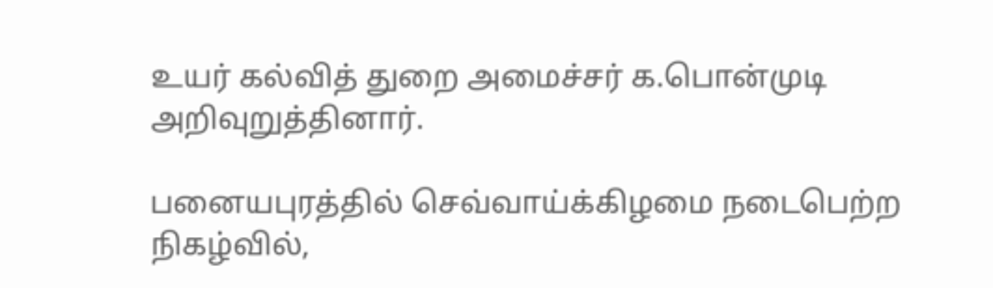உயர் கல்வித் துறை அமைச்சர் க.பொன்முடி அறிவுறுத்தினார்.

பனையபுரத்தில் செவ்வாய்க்கிழமை நடைபெற்ற நிகழ்வில்,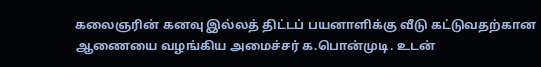கலைஞரின் கனவு இல்லத் திட்டப் பயனாளிக்கு வீடு கட்டுவதற்கான ஆணையை வழங்கிய அமைச்சர் க.பொன்முடி. உடன்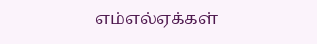எம்எல்ஏக்கள்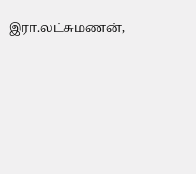இரா.லட்சுமணன்,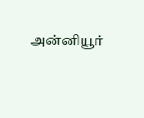அன்னியூர்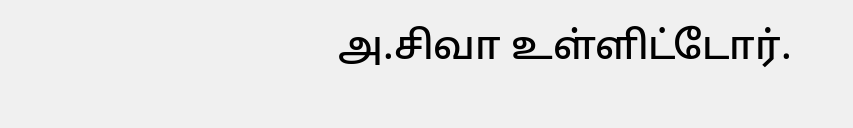அ.சிவா உள்ளிட்டோர்.